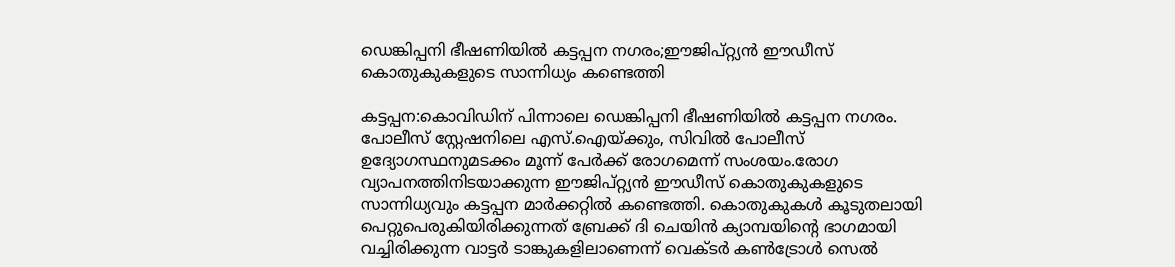ഡെങ്കിപ്പനി ഭീഷണിയിൽ കട്ടപ്പന നഗരം;ഈജിപ്റ്റ്യൻ ഈഡീസ് കൊതുകുകളുടെ സാന്നിധ്യം കണ്ടെത്തി

കട്ടപ്പന:കൊവിഡിന് പിന്നാലെ ഡെങ്കിപ്പനി ഭീഷണിയിൽ കട്ടപ്പന നഗരം. പോലീസ് സ്റ്റേഷനിലെ എസ്.ഐയ്ക്കും, സിവിൽ പോലീസ് ഉദ്യോഗസ്ഥനുമടക്കം മൂന്ന് പേർക്ക് രോഗമെന്ന് സംശയം.രോഗ വ്യാപനത്തിനിടയാക്കുന്ന ഈജിപ്റ്റ്യൻ ഈഡീസ് കൊതുകുകളുടെ സാന്നിധ്യവും കട്ടപ്പന മാർക്കറ്റിൽ കണ്ടെത്തി. കൊതുകുകൾ കൂടുതലായി പെറ്റുപെരുകിയിരിക്കുന്നത് ബ്രേക്ക് ദി ചെയിൻ ക്യാമ്പയിന്റെ ഭാഗമായി വച്ചിരിക്കുന്ന വാട്ടർ ടാങ്കുകളിലാണെന്ന് വെക്ടർ കൺട്രോൾ സെൽ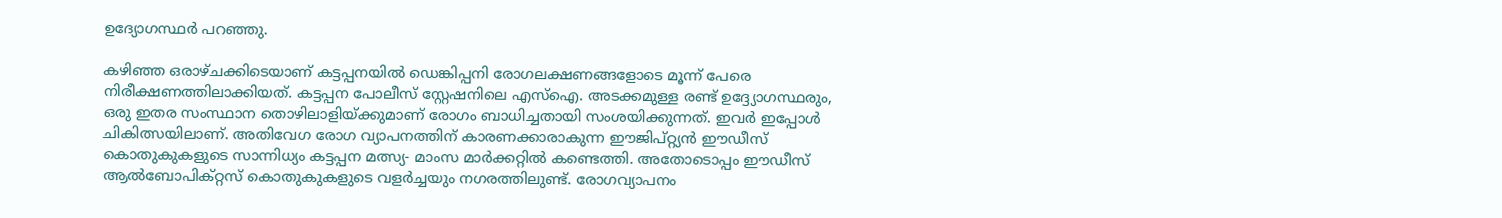ഉദ്യോഗസ്ഥർ പറഞ്ഞു.

കഴിഞ്ഞ ഒരാഴ്ചക്കിടെയാണ് കട്ടപ്പനയിൽ ഡെങ്കിപ്പനി രോഗലക്ഷണങ്ങളോടെ മൂന്ന് പേരെ നിരീക്ഷണത്തിലാക്കിയത്. കട്ടപ്പന പോലീസ് സ്റ്റേഷനിലെ എസ്ഐ. അടക്കമുള്ള രണ്ട് ഉദ്ദ്യോഗസ്ഥരും, ഒരു ഇതര സംസ്ഥാന തൊഴിലാളിയ്ക്കുമാണ് രോഗം ബാധിച്ചതായി സംശയിക്കുന്നത്. ഇവർ ഇപ്പോൾ ചികിത്സയിലാണ്. അതിവേഗ രോഗ വ്യാപനത്തിന് കാരണക്കാരാകുന്ന ഈജിപ്റ്റ്യൻ ഈഡീസ് കൊതുകുകളുടെ സാന്നിധ്യം കട്ടപ്പന മത്സ്യ- മാംസ മാർക്കറ്റിൽ കണ്ടെത്തി. അതോടൊപ്പം ഈഡീസ് ആൽബോപിക്റ്റസ് കൊതുകുകളുടെ വളർച്ചയും നഗരത്തിലുണ്ട്. രോഗവ്യാപനം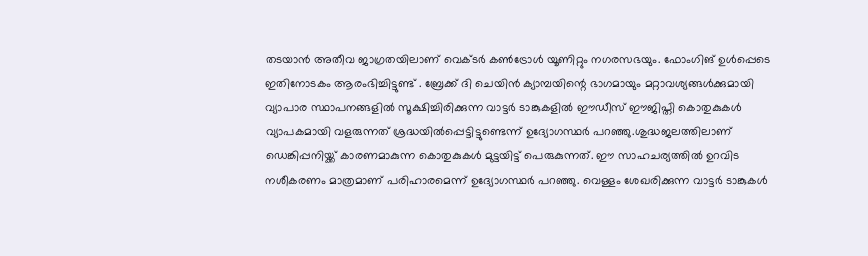തടയാൻ അതീവ ജാഗ്രതയിലാണ് വെക്ടർ കൺട്രോൾ യൂണിറ്റും നഗരസഭയും. ഫോംഗിങ് ഉൾപ്പെടെ ഇതിനോടകം ആരംഭിച്ചിട്ടുണ്ട് . ബ്രേക്ക് ദി ചെയിൻ ക്യാമ്പയിന്റെ ഭാഗമായും മറ്റാവശ്യങ്ങൾക്കുമായി വ്യാപാര സ്ഥാപനങ്ങളിൽ സൂക്ഷിച്ചിരിക്കുന്ന വാട്ടർ ടാങ്കുകളിൽ ഈഡീസ് ഈജിപ്തി കൊതുകുകൾ വ്യാപകമായി വളരുന്നത് ശ്രദ്ധയിൽപ്പെട്ടിട്ടുണ്ടെന്ന് ഉദ്യോഗസ്ഥർ പറഞ്ഞു.ശുദ്ധജലത്തിലാണ് ഡെങ്കിപ്പനിയ്ക്ക് കാരണമാകുന്ന കൊതുകുകൾ മുട്ടയിട്ട് പെരുകുന്നത്. ഈ സാഹചര്യത്തിൽ ഉറവിട നശീകരണം മാത്രമാണ് പരിഹാരമെന്ന് ഉദ്യോഗസ്ഥർ പറഞ്ഞു. വെള്ളം ശേഖരിക്കുന്ന വാട്ടർ ടാങ്കുകൾ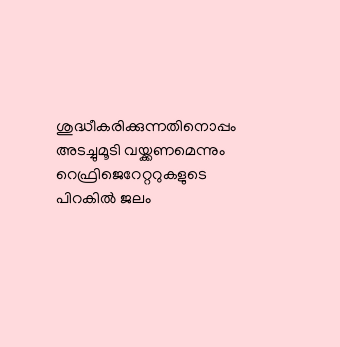ശുദ്ധീകരിക്കുന്നതിനൊപ്പം അടച്ചുമൂടി വയ്ക്കണമെന്നും റെഫ്രിജെറേറ്ററുകളുടെ പിറകിൽ ജലം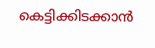കെട്ടിക്കിടക്കാൻ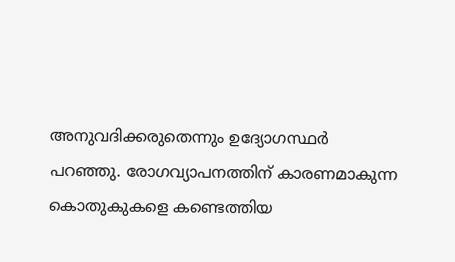അനുവദിക്കരുതെന്നും ഉദ്യോഗസ്ഥർ പറഞ്ഞു. രോഗവ്യാപനത്തിന് കാരണമാകുന്ന കൊതുകുകളെ കണ്ടെത്തിയ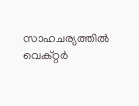സാഹചര്യത്തിൽ വെക്റ്റർ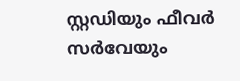സ്റ്റഡിയും ഫീവർ സർവേയും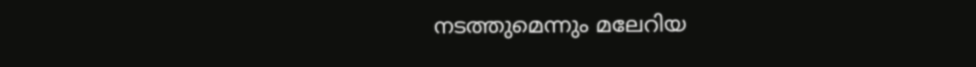നടത്തുമെന്നും മലേറിയ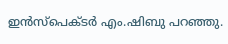ഇൻസ്പെക്ടർ എം.ഷിബു പറഞ്ഞു.